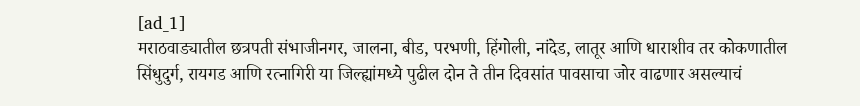[ad_1]
मराठवाड्यातील छत्रपती संभाजीनगर, जालना, बीड, परभणी, हिंगोली, नांदेड, लातूर आणि धाराशीव तर कोकणातील सिंधुदुर्ग, रायगड आणि रत्नागिरी या जिल्ह्यांमध्ये पुढील दोन ते तीन दिवसांत पावसाचा जोर वाढणार असल्याचं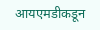आयएमडीकडून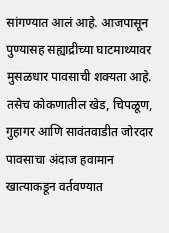सांगण्यात आलं आहे. आजपासून पुण्यासह सह्याद्रीच्या घाटमाथ्यावर मुसळधार पावसाची शक्यता आहे. तसेच कोकणातील खेड, चिपळूण, गुहागर आणि सावंतवाडीत जोरदार पावसाचा अंदाज हवामान खात्याकडून वर्तवण्यात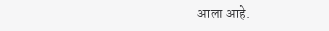आला आहे.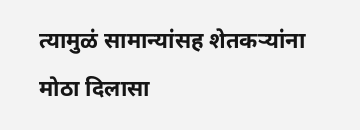त्यामुळं सामान्यांसह शेतकऱ्यांना मोठा दिलासा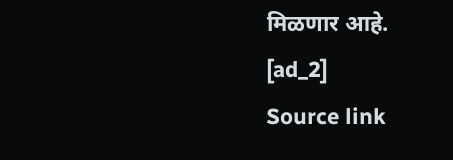मिळणार आहे.
[ad_2]
Source link